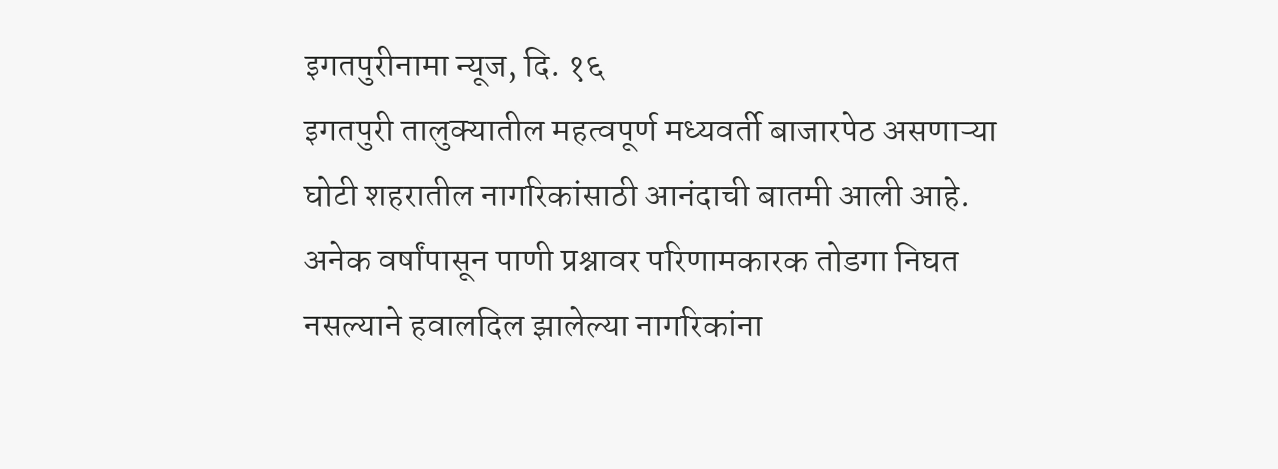इगतपुरीनामा न्यूज, दि. १६
इगतपुरी तालुक्यातील महत्वपूर्ण मध्यवर्ती बाजारपेठ असणाऱ्या घोटी शहरातील नागरिकांसाठी आनंदाची बातमी आली आहे. अनेक वर्षांपासून पाणी प्रश्नावर परिणामकारक तोडगा निघत नसल्याने हवालदिल झालेल्या नागरिकांना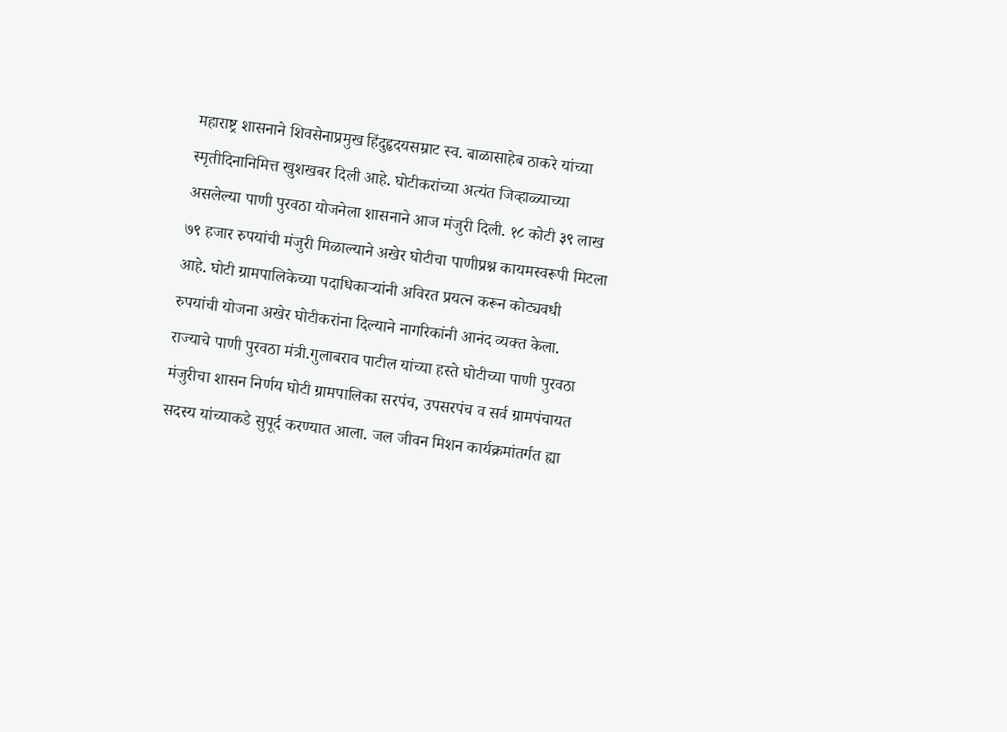महाराष्ट्र शासनाने शिवसेनाप्रमुख हिंदुहृदयसम्राट स्व. बाळासाहेब ठाकरे यांच्या स्मृतीदिनानिमित्त खुशखबर दिली आहे. घोटीकरांच्या अत्यंत जिव्हाळ्याच्या असलेल्या पाणी पुरवठा योजनेला शासनाने आज मंजुरी दिली. १८ कोटी ३९ लाख ७९ हजार रुपयांची मंजुरी मिळाल्याने अखेर घोटीचा पाणीप्रश्न कायमस्वरूपी मिटला आहे. घोटी ग्रामपालिकेच्या पदाधिकाऱ्यांनी अविरत प्रयत्न करून कोट्यवधी रुपयांची योजना अखेर घोटीकरांना दिल्याने नागरिकांनी आनंद व्यक्त केला.
राज्याचे पाणी पुरवठा मंत्री.गुलाबराव पाटील यांच्या हस्ते घोटीच्या पाणी पुरवठा मंजुरीचा शासन निर्णय घोटी ग्रामपालिका सरपंच, उपसरपंच व सर्व ग्रामपंचायत सदस्य यांच्याकडे सुपूर्द करण्यात आला. जल जीवन मिशन कार्यक्रमांतर्गत ह्या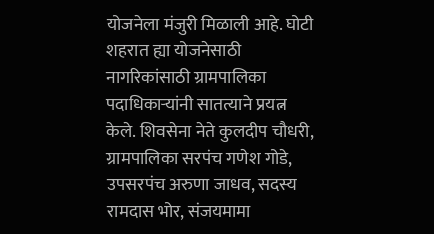योजनेला मंजुरी मिळाली आहे. घोटी शहरात ह्या योजनेसाठी नागरिकांसाठी ग्रामपालिका पदाधिकाऱ्यांनी सातत्याने प्रयत्न केले. शिवसेना नेते कुलदीप चौधरी, ग्रामपालिका सरपंच गणेश गोडे, उपसरपंच अरुणा जाधव, सदस्य रामदास भोर, संजयमामा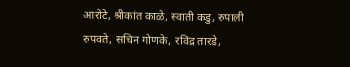आरोटे, श्रीकांत काळे, स्वाती कडु, रुपाली रुपवते, सचिन गोणके, रविंद्र तारडे,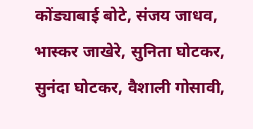कोंड्याबाई बोटे, संजय जाधव, भास्कर जाखेरे, सुनिता घोटकर, सुनंदा घोटकर, वैशाली गोसावी,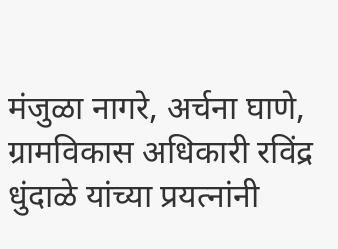मंजुळा नागरे, अर्चना घाणे, ग्रामविकास अधिकारी रविंद्र धुंदाळे यांच्या प्रयत्नांनी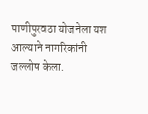पाणीपुरवठा योजनेला यश आल्याने नागरिकांनी जल्लोष केला.